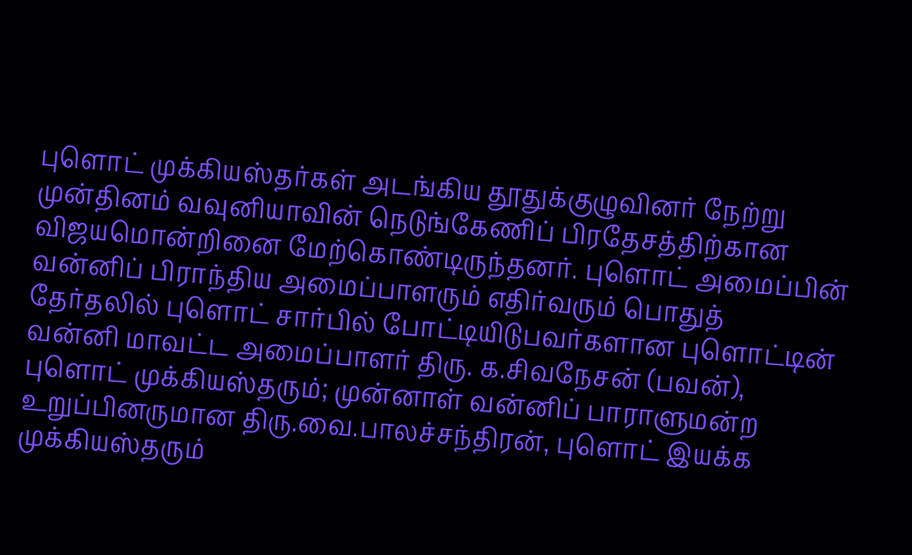புளொட் முக்கியஸ்தர்கள் அடங்கிய தூதுக்குழுவினர் நேற்று முன்தினம் வவுனியாவின் நெடுங்கேணிப் பிரதேசத்திற்கான விஜயமொன்றினை மேற்கொண்டிருந்தனர். புளொட் அமைப்பின் வன்னிப் பிராந்திய அமைப்பாளரும் எதிர்வரும் பொதுத் தேர்தலில் புளொட் சார்பில் போட்டியிடுபவர்களான புளொட்டின் வன்னி மாவட்ட அமைப்பாளர் திரு. க.சிவநேசன் (பவன்), புளொட் முக்கியஸ்தரும்; முன்னாள் வன்னிப் பாராளுமன்ற உறுப்பினருமான திரு.வை.பாலச்சந்திரன், புளொட் இயக்க முக்கியஸ்தரும்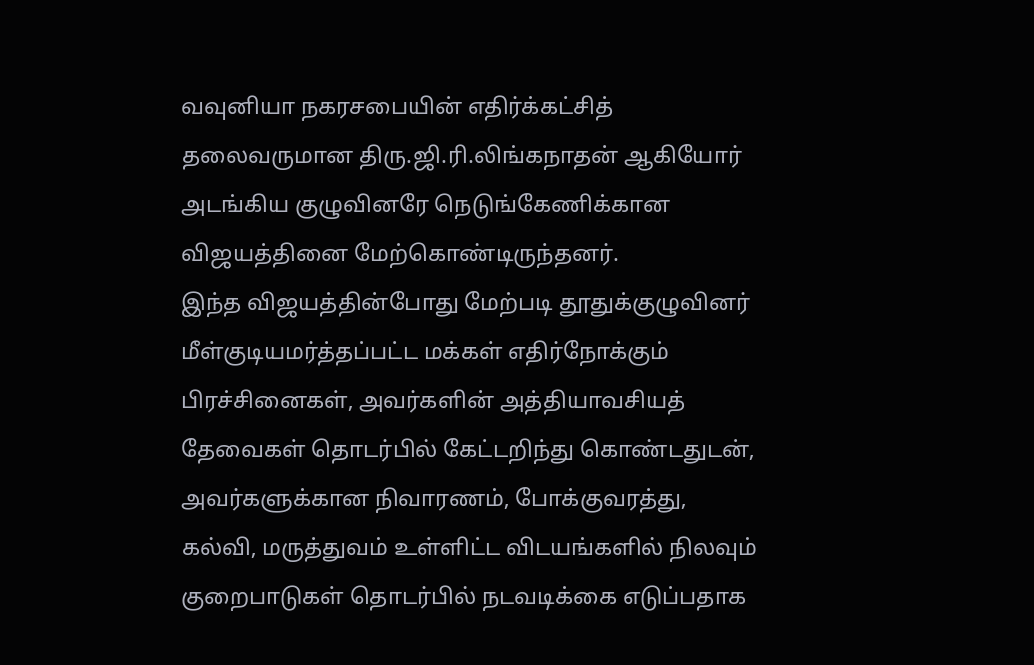வவுனியா நகரசபையின் எதிர்க்கட்சித் தலைவருமான திரு.ஜி.ரி.லிங்கநாதன் ஆகியோர் அடங்கிய குழுவினரே நெடுங்கேணிக்கான விஜயத்தினை மேற்கொண்டிருந்தனர்.
இந்த விஜயத்தின்போது மேற்படி தூதுக்குழுவினர் மீள்குடியமர்த்தப்பட்ட மக்கள் எதிர்நோக்கும் பிரச்சினைகள், அவர்களின் அத்தியாவசியத் தேவைகள் தொடர்பில் கேட்டறிந்து கொண்டதுடன், அவர்களுக்கான நிவாரணம், போக்குவரத்து, கல்வி, மருத்துவம் உள்ளிட்ட விடயங்களில் நிலவும் குறைபாடுகள் தொடர்பில் நடவடிக்கை எடுப்பதாக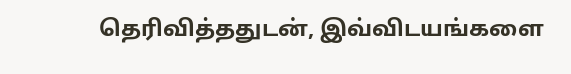தெரிவித்ததுடன், இவ்விடயங்களை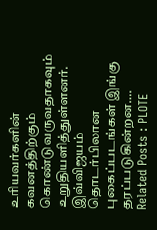உரியவர்களின் கவனத்திற்கும் கொண்டுவருவதாகவும் உறுதியளித்துள்ளனர். இவ்விஜயம் தொடர்பிலான புகைப்படங்கள் இங்கு தரப்படுகின்றன….
Related Posts : PLOTE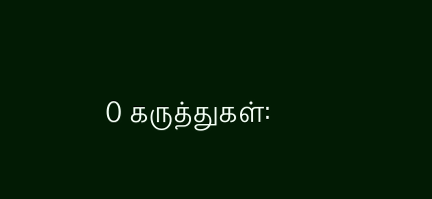0 கருத்துகள்: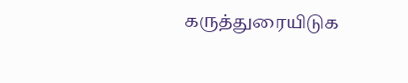கருத்துரையிடுக